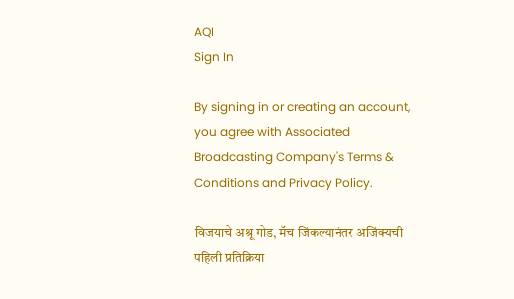AQI
Sign In

By signing in or creating an account, you agree with Associated Broadcasting Company's Terms & Conditions and Privacy Policy.

विजयाचे अश्रू गोड, मॅच जिंकल्यानंतर अजिंक्यची पहिली प्रतिक्रिया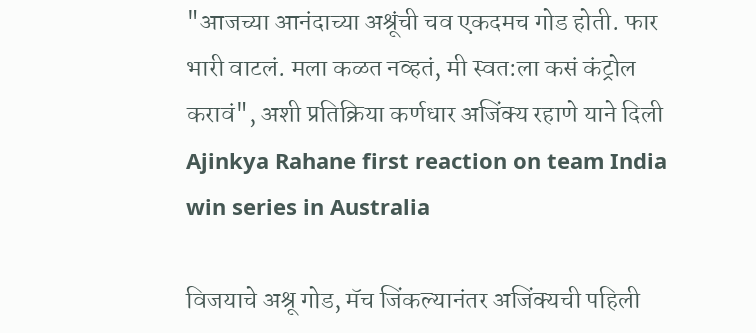"आजच्या आनंदाच्या अश्रूंची चव एकदमच गोड होती. फार भारी वाटलं. मला कळत नव्हतं, मी स्वत:ला कसं कंट्रोल करावं", अशी प्रतिक्रिया कर्णधार अजिंक्य रहाणे याने दिली Ajinkya Rahane first reaction on team India win series in Australia

विजयाचे अश्रू गोड, मॅच जिंकल्यानंतर अजिंक्यची पहिली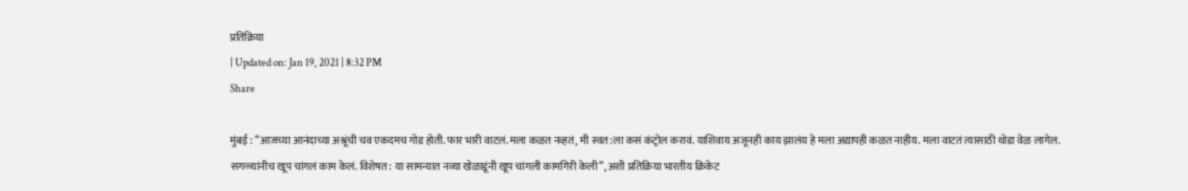प्रतिक्रिया
| Updated on: Jan 19, 2021 | 8:32 PM
Share

मुंबई : “आजच्या आनंदाच्या अश्रूंची चव एकदमच गोड होती. फार भारी वाटलं. मला कळत नव्हतं, मी स्वत:ला कसं कंट्रोल करावं. याशिवाय अजूनही काय झालंय हे मला अद्यापही कळत नाहीय. मला वाटतं त्यासाठी थोडा वेळ लागेल. सगळ्यांनीच खूप चांगलं काम केलं. विशेषत: या सामन्यात नव्या खेळाडूंनी खूप चांगली कामगिरी केली”, अशी प्रतिक्रिया भारतीय क्रिकेट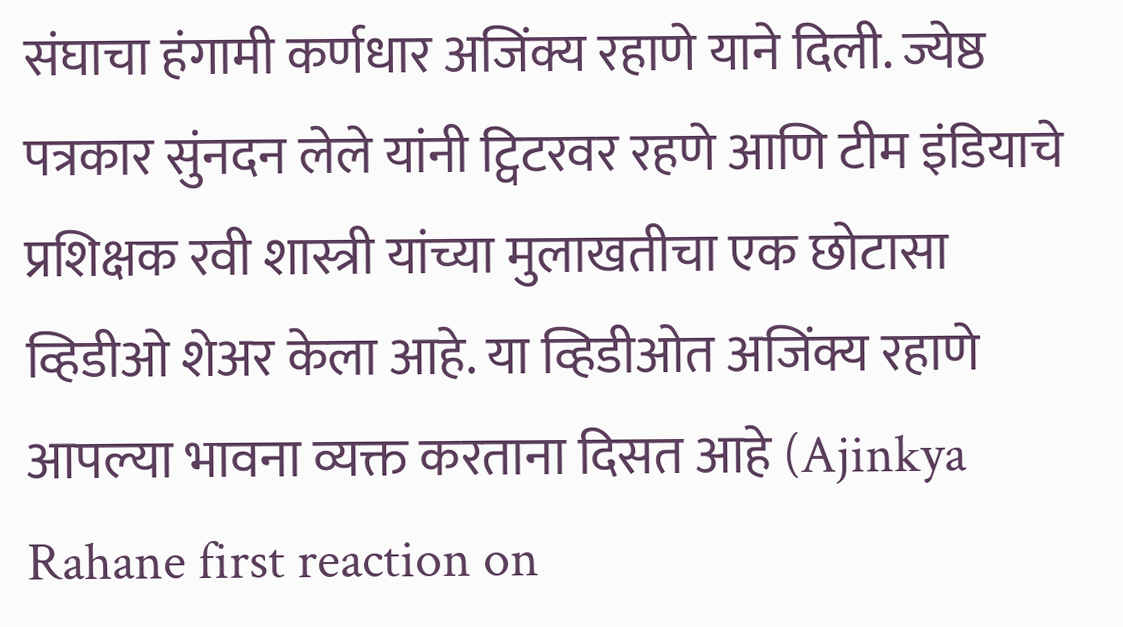संघाचा हंगामी कर्णधार अजिंक्य रहाणे याने दिली. ज्येष्ठ पत्रकार सुंनदन लेले यांनी ट्विटरवर रहणे आणि टीम इंडियाचे प्रशिक्षक रवी शास्त्री यांच्या मुलाखतीचा एक छोटासा व्हिडीओ शेअर केला आहे. या व्हिडीओत अजिंक्य रहाणे आपल्या भावना व्यक्त करताना दिसत आहे (Ajinkya Rahane first reaction on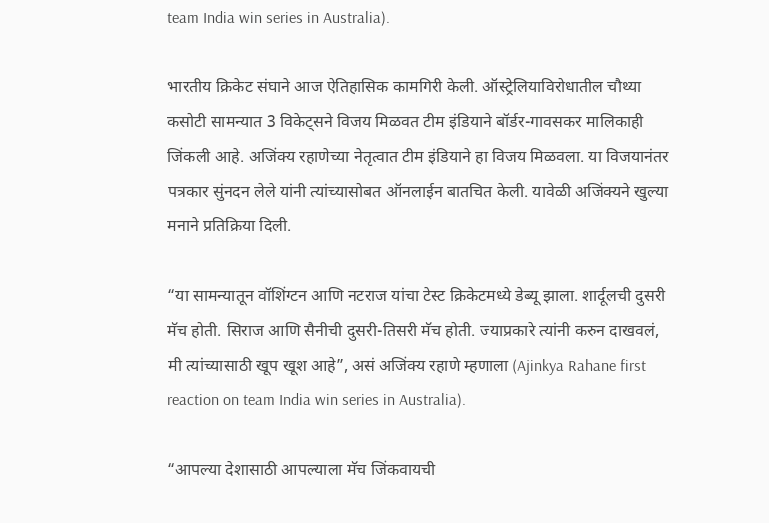team India win series in Australia).

भारतीय क्रिकेट संघाने आज ऐतिहासिक कामगिरी केली. ऑस्ट्रेलियाविरोधातील चौथ्या कसोटी सामन्यात 3 विकेट्सने विजय मिळवत टीम इंडियाने बॉर्डर-गावसकर मालिकाही जिंकली आहे. अजिंक्य रहाणेच्या नेतृत्वात टीम इंडियाने हा विजय मिळवला. या विजयानंतर पत्रकार सुंनदन लेले यांनी त्यांच्यासोबत ऑनलाईन बातचित केली. यावेळी अजिंक्यने खुल्या मनाने प्रतिक्रिया दिली.

“या सामन्यातून वॉशिंग्टन आणि नटराज यांचा टेस्ट क्रिकेटमध्ये डेब्यू झाला. शार्दूलची दुसरी मॅच होती. सिराज आणि सैनीची दुसरी-तिसरी मॅच होती. ज्याप्रकारे त्यांनी करुन दाखवलं, मी त्यांच्यासाठी खूप खूश आहे”, असं अजिंक्य रहाणे म्हणाला (Ajinkya Rahane first reaction on team India win series in Australia).

“आपल्या देशासाठी आपल्याला मॅच जिंकवायची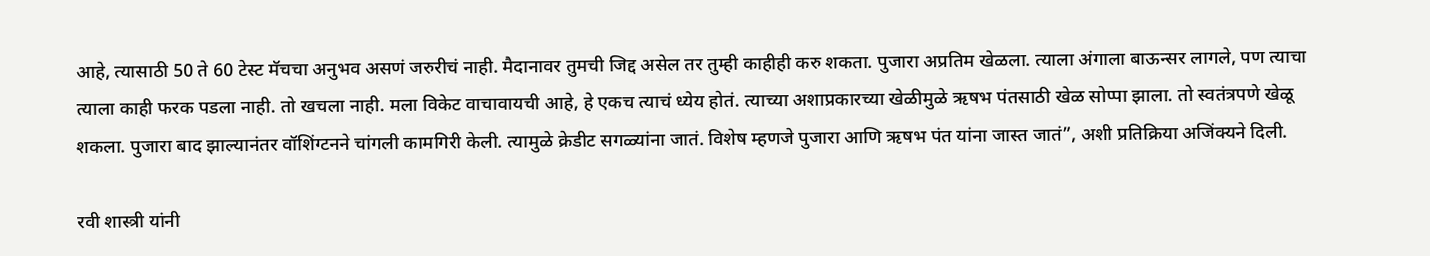आहे, त्यासाठी 50 ते 60 टेस्ट मॅचचा अनुभव असणं जरुरीचं नाही. मैदानावर तुमची जिद्द असेल तर तुम्ही काहीही करु शकता. पुजारा अप्रतिम खेळला. त्याला अंगाला बाऊन्सर लागले, पण त्याचा त्याला काही फरक पडला नाही. तो खचला नाही. मला विकेट वाचावायची आहे, हे एकच त्याचं ध्येय होतं. त्याच्या अशाप्रकारच्या खेळीमुळे ऋषभ पंतसाठी खेळ सोप्पा झाला. तो स्वतंत्रपणे खेळू शकला. पुजारा बाद झाल्यानंतर वॉशिंग्टनने चांगली कामगिरी केली. त्यामुळे क्रेडीट सगळ्यांना जातं. विशेष म्हणजे पुजारा आणि ऋषभ पंत यांना जास्त जातं”, अशी प्रतिक्रिया अजिंक्यने दिली.

रवी शास्त्री यांनी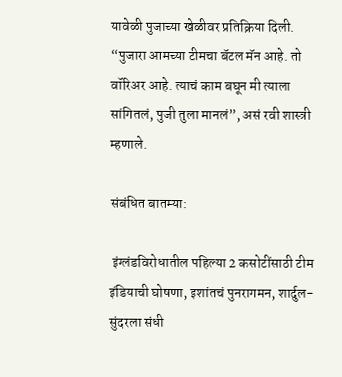यावेळी पुजाच्या खेळीवर प्रतिक्रिया दिली. “पुजारा आमच्या टीमचा बॅटल मॅन आहे. तो वॉरिअर आहे. त्याचं काम बघून मी त्याला सांगितलं, पुजी तुला मानलं”, असं रवी शास्त्री म्हणाले.

संबंधित बातम्या:

 इंग्लंडविरोधातील पहिल्या 2 कसोटींसाठी टीम इंडियाची घोषणा, इशांतचं पुनरागमन, शार्दुल-सुंदरला संधी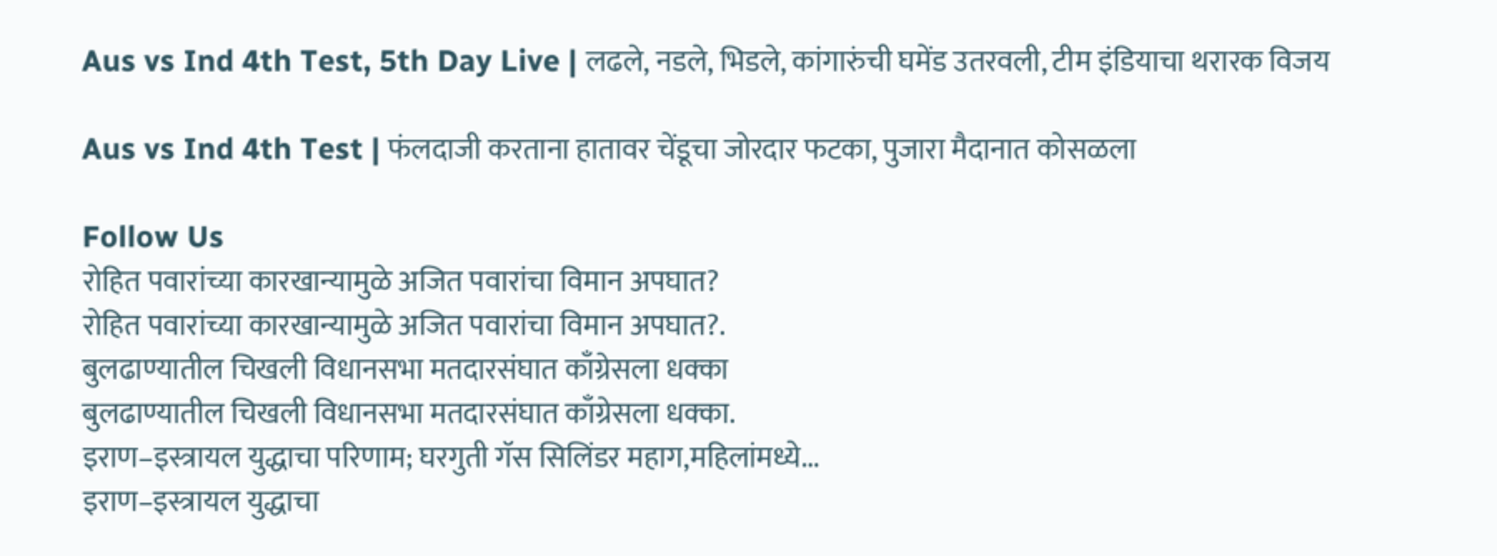Aus vs Ind 4th Test, 5th Day Live | लढले, नडले, भिडले, कांगारुंची घमेंड उतरवली, टीम इंडियाचा थरारक विजय

Aus vs Ind 4th Test | फंलदाजी करताना हातावर चेंडूचा जोरदार फटका, पुजारा मैदानात कोसळला

Follow Us
रोहित पवारांच्या कारखान्यामुळे अजित पवारांचा विमान अपघात?
रोहित पवारांच्या कारखान्यामुळे अजित पवारांचा विमान अपघात?.
बुलढाण्यातील चिखली विधानसभा मतदारसंघात काँग्रेसला धक्का
बुलढाण्यातील चिखली विधानसभा मतदारसंघात काँग्रेसला धक्का.
इराण–इस्त्रायल युद्धाचा परिणाम; घरगुती गॅस सिलिंडर महाग,महिलांमध्ये...
इराण–इस्त्रायल युद्धाचा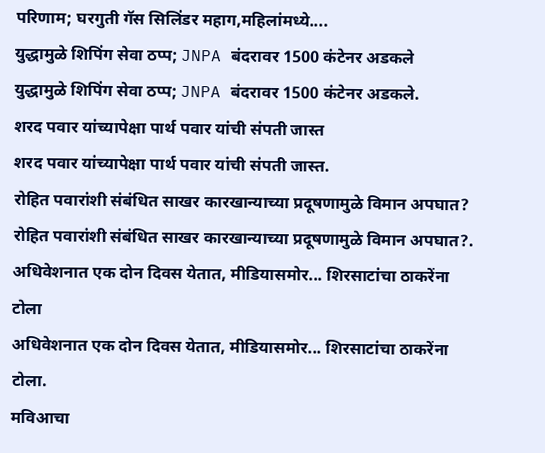परिणाम; घरगुती गॅस सिलिंडर महाग,महिलांमध्ये....
युद्धामुळे शिपिंग सेवा ठप्प; JNPA बंदरावर 1500 कंटेनर अडकले
युद्धामुळे शिपिंग सेवा ठप्प; JNPA बंदरावर 1500 कंटेनर अडकले.
शरद पवार यांच्यापेक्षा पार्थ पवार यांची संपती जास्त
शरद पवार यांच्यापेक्षा पार्थ पवार यांची संपती जास्त.
रोहित पवारांशी संबंधित साखर कारखान्याच्या प्रदूषणामुळे विमान अपघात?
रोहित पवारांशी संबंधित साखर कारखान्याच्या प्रदूषणामुळे विमान अपघात?.
अधिवेशनात एक दोन दिवस येतात, मीडियासमोर... शिरसाटांचा ठाकरेंना टोला
अधिवेशनात एक दोन दिवस येतात, मीडियासमोर... शिरसाटांचा ठाकरेंना टोला.
मविआचा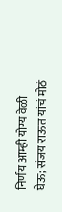निर्णय आम्ही योग्य वेळी घेऊ; संजय राऊत यांचं मोठं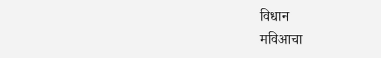विधान
मविआचा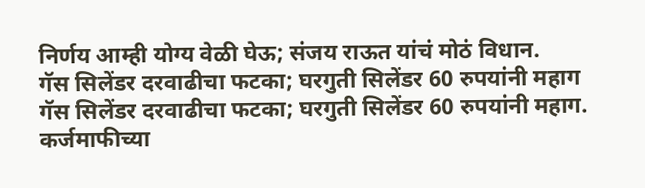निर्णय आम्ही योग्य वेळी घेऊ; संजय राऊत यांचं मोठं विधान.
गॅस सिलेंडर दरवाढीचा फटका; घरगुती सिलेंडर 60 रुपयांनी महाग
गॅस सिलेंडर दरवाढीचा फटका; घरगुती सिलेंडर 60 रुपयांनी महाग.
कर्जमाफीच्या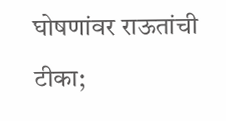घोषणांवर राऊतांची टीका;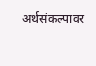अर्थसंकल्पावर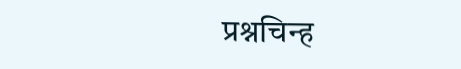प्रश्नचिन्ह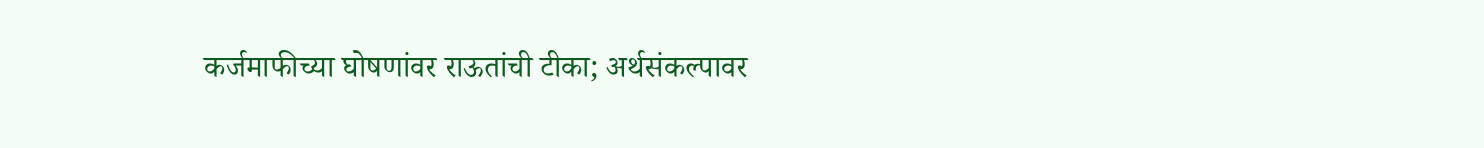कर्जमाफीच्या घोषणांवर राऊतांची टीका; अर्थसंकल्पावर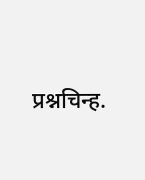प्रश्नचिन्ह.